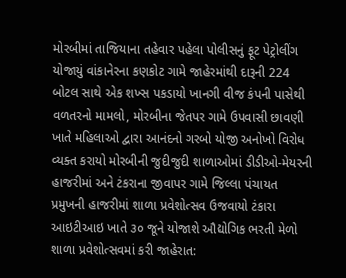મોરબીમાં તાજિયાના તહેવાર પહેલા પોલીસનું ફૂટ પેટ્રોલીંગ યોજાયું વાંકાનેરના કણકોટ ગામે જાહેરમાંથી દારૂની 224 બોટલ સાથે એક શખ્સ પકડાયો ખાનગી વીજ કંપની પાસેથી વળતરનો મામલો, મોરબીના જેતપર ગામે ઉપવાસી છાવણી ખાતે મહિલાઓ દ્વારા આનંદનો ગરબો યોજી અનોખો વિરોધ વ્યક્ત કરાયો મોરબીની જુદીજુદી શાળાઓમાં ડીડીઓ-મેયરની હાજરીમાં અને ટંકરાના જીવાપર ગામે જિલ્લા પંચાયત પ્રમુખની હાજરીમાં શાળા પ્રવેશોત્સવ ઉજવાયો ટંકારા આઇટીઆઇ ખાતે ૩૦ જૂને યોજાશે ઔદ્યોગિક ભરતી મેળો શાળા પ્રવેશોત્સવમાં કરી જાહેરાત: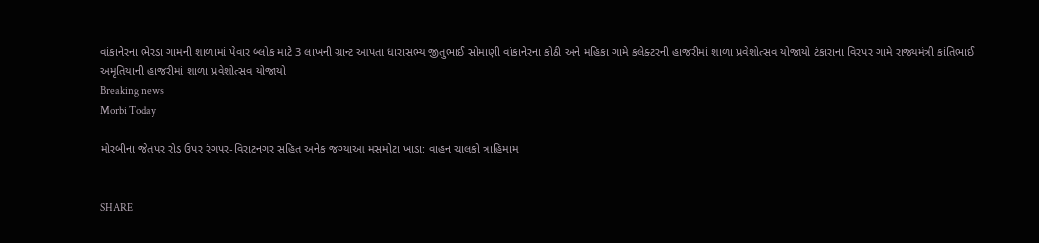વાંકાનેરના ભેરડા ગામની શાળામાં પેવાર બ્લોક માટે 3 લાખની ગ્રાન્ટ આપતા ધારાસભ્ય જીતુભાઈ સોમાણી વાંકાનેરના કોઠી અને મહિકા ગામે કલેક્ટરની હાજરીમાં શાળા પ્રવેશોત્સવ યોજાયો ટંકારાના વિરપર ગામે રાજ્યમંત્રી કાંતિભાઈ અમૃતિયાની હાજરીમાં શાળા પ્રવેશોત્સવ યોજાયો
Breaking news
Morbi Today

મોરબીના જેતપર રોડ ઉપર રંગપર-વિરાટનગર સહિત અનેક જગ્યાઆ મસમોટા ખાડા: વાહન ચાલકો ત્રાહિમામ


SHARE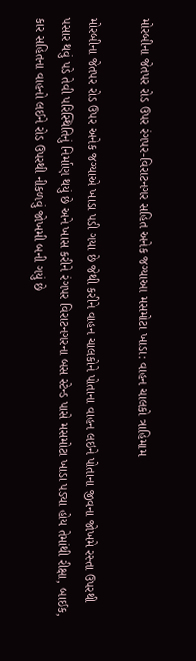મોરબીના જેતપર રોડ ઉપર રંગપર-વિરાટનગર સહિત અનેક જગ્યાઆ મસમોટા ખાડા: વાહન ચાલકો ત્રાહિમામ

મોરબીના જેતપર રોડ ઉપર અનેક જગ્યાએ ખાડા પડી ગયા છે જેથી કરીને વાહન ચાલકોને પોતાના વાહન લઇને પોતાના જીવના જોખમે રસ્તા ઉપરથી પસાર થવું પડે તેવી પરિસ્થિતિનું નિર્માણ થયું છે અને ખાસ કરીને રંગપર વિરાટનગરના બસ સ્ટેન્ડ પાસે મસમોટા ખાડા પડ્યા હોય તેમાંથી રીક્ષા, બાઈક, કાર સહિતના વાહનો લઈને રોડ ઉપરથી નીકળવું જોખમી બની ગયું છે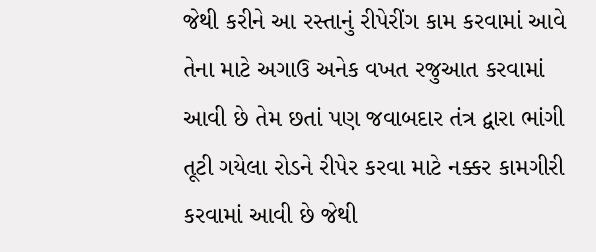જેથી કરીને આ રસ્તાનું રીપેરીંગ કામ કરવામાં આવે તેના માટે અગાઉ અનેક વખત રજુઆત કરવામાં આવી છે તેમ છતાં પણ જવાબદાર તંત્ર દ્વારા ભાંગી તૂટી ગયેલા રોડને રીપેર કરવા માટે નક્કર કામગીરી કરવામાં આવી છે જેથી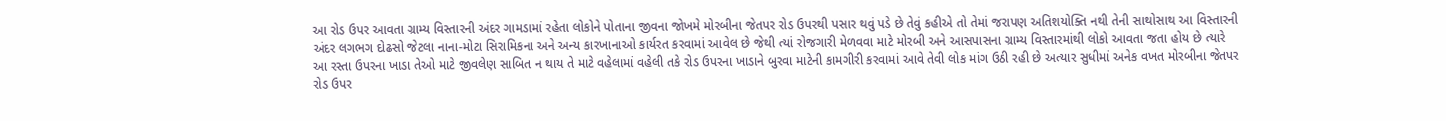આ રોડ ઉપર આવતા ગ્રામ્ય વિસ્તારની અંદર ગામડામાં રહેતા લોકોને પોતાના જીવના જોખમે મોરબીના જેતપર રોડ ઉપરથી પસાર થવું પડે છે તેવું કહીએ તો તેમાં જરાપણ અતિશયોક્તિ નથી તેની સાથોસાથ આ વિસ્તારની અંદર લગભગ દોઢસો જેટલા નાના-મોટા સિરામિકના અને અન્ય કારખાનાઓ કાર્યરત કરવામાં આવેલ છે જેથી ત્યાં રોજગારી મેળવવા માટે મોરબી અને આસપાસના ગ્રામ્ય વિસ્તારમાંથી લોકો આવતા જતા હોય છે ત્યારે આ રસ્તા ઉપરના ખાડા તેઓ માટે જીવલેણ સાબિત ન થાય તે માટે વહેલામાં વહેલી તકે રોડ ઉપરના ખાડાને બુરવા માટેની કામગીરી કરવામાં આવે તેવી લોક માંગ ઉઠી રહી છે અત્યાર સુધીમાં અનેક વખત મોરબીના જેતપર રોડ ઉપર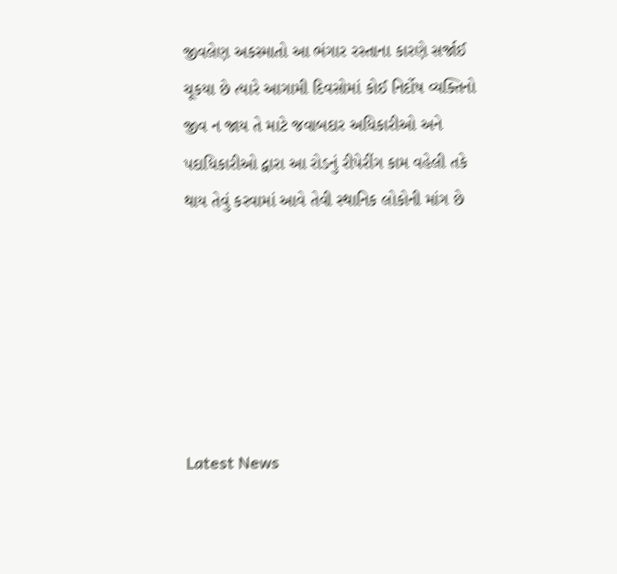જીવલેણ અકસ્માતો આ ભંગાર રસ્તાના કારણે સર્જાઈ ચૂકયા છે ત્યારે આગામી દિવસોમાં કોઈ નિર્દોષ વ્યક્તિનો જીવ ન જાય તે માટે જવાબદાર અધિકારીઓ અને પદાધિકારીઓ દ્વારા આ રોડનું રીપેરીંગ કામ વહેલી તકે થાય તેવું કરવામાં આવે તેવી સ્થાનિક લોકોની માંગ છે






Latest News